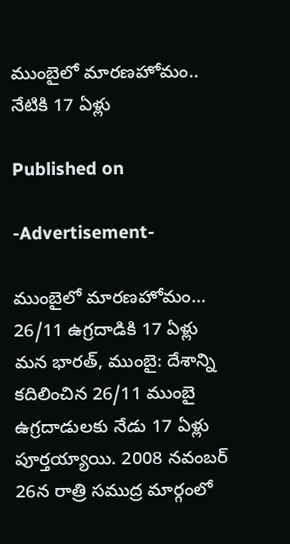ముంబైలో మారణహోమం.. నేటికి 17 ఏళ్లు

Published on

-Advertisement-

ముంబైలో మారణహోమం… 26/11 ఉగ్రదాడికి 17 ఏళ్లు
మన భారత్, ముంబై: దేశాన్ని కదిలించిన 26/11 ముంబై ఉగ్రదాడులకు నేడు 17 ఏళ్లు పూర్తయ్యాయి. 2008 నవంబర్ 26న రాత్రి సముద్ర మార్గంలో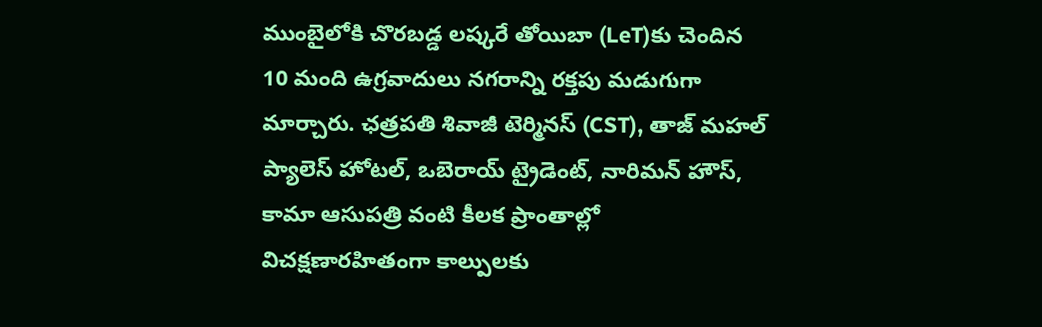ముంబైలోకి చొరబడ్డ లష్కరే తోయిబా (LeT)కు చెందిన 10 మంది ఉగ్రవాదులు నగరాన్ని రక్తపు మడుగుగా మార్చారు. ఛత్రపతి శివాజీ టెర్మినస్ (CST), తాజ్ మహల్ ప్యాలెస్ హోటల్, ఒబెరాయ్ ట్రైడెంట్, నారిమన్ హౌస్, కామా ఆసుపత్రి వంటి కీలక ప్రాంతాల్లో విచక్షణారహితంగా కాల్పులకు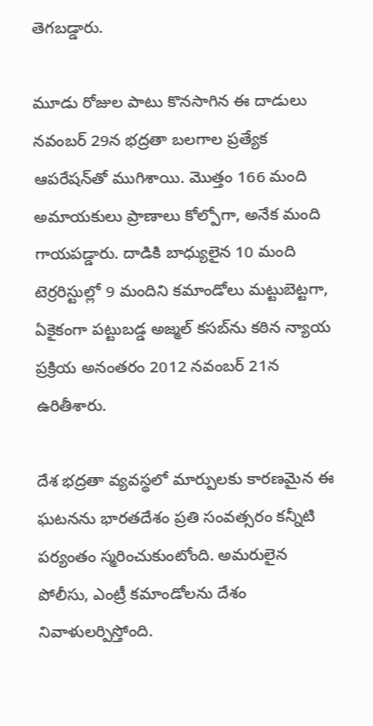తెగబడ్డారు.

మూడు రోజుల పాటు కొనసాగిన ఈ దాడులు నవంబర్ 29న భద్రతా బలగాల ప్రత్యేక ఆపరేషన్‌తో ముగిశాయి. మొత్తం 166 మంది అమాయకులు ప్రాణాలు కోల్పోగా, అనేక మంది గాయపడ్డారు. దాడికి బాధ్యులైన 10 మంది టెర్రరిస్టుల్లో 9 మందిని కమాండోలు మట్టుబెట్టగా, ఏకైకంగా పట్టుబడ్డ అజ్మల్ కసబ్‌ను కఠిన న్యాయ ప్రక్రియ అనంతరం 2012 నవంబర్ 21న ఉరితీశారు.

దేశ భద్రతా వ్యవస్థలో మార్పుల‌కు కారణమైన ఈ ఘటనను భారతదేశం ప్రతి సంవత్సరం కన్నీటి పర్యంతం స్మరించుకుంటోంది. అమరులైన పోలీసు, ఎంట్రీ కమాండోలను దేశం నివాళులర్పిస్తోంది.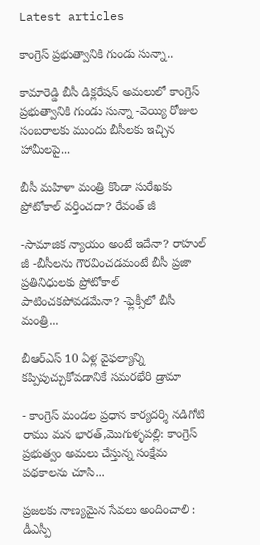Latest articles

కాంగ్రెస్ ప్రభుత్వానికి గుండు సున్నా..

కామారెడ్డి బీసీ డిక్లరేషన్ అమలులో కాంగ్రెస్ ప్రభుత్వానికి గుండు సున్నా -వెయ్యి రోజుల సంబరాలకు ముందు బీసీలకు ఇచ్చిన హామీలపై...

బీసీ మహిళా మంత్రి కొండా సురేఖకు ప్రోటోకాల్ వర్తించదా? రేవంత్ జీ

-సామాజిక న్యాయం అంటే ఇదేనా? రాహుల్ జీ -బీసీలను గౌరవించడమంటే బీసీ ప్రజా ప్రతినిధులకు ప్రోటోకాల్ పాటించకపోవడమేనా? -ఫ్లెక్సీలో బీసీ మంత్రి...

బీఆర్ఎస్ 10 ఏళ్ల వైఫల్యాన్ని కప్పిపుచ్చుకోవడానికే సమరభేరి డ్రామా

- కాంగ్రెస్ మండల ప్రధాన కార్యదర్శి నడిగోటి రాము మన భారత్,మొగుళ్ళపల్లి: కాంగ్రెస్ ప్రభుత్వం అమలు చేస్తున్న సంక్షేమ పథకాలను చూసి...

ప్రజలకు నాణ్యమైన సేవలు అందించాలి : డీఎస్పీ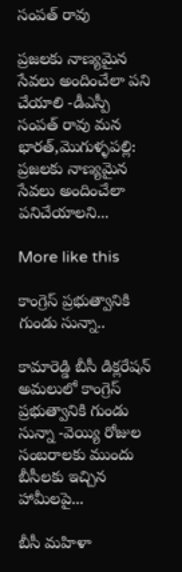సంపత్ రావు

ప్రజలకు నాణ్యమైన సేవలు అందించేలా పని చేయాలి -డీఎస్పీ సంపత్ రావు మన భారత్,మొగుళ్ళపల్లి: ప్రజలకు నాణ్యమైన సేవలు అందించేలా పనిచేయాలని...

More like this

కాంగ్రెస్ ప్రభుత్వానికి గుండు సున్నా..

కామారెడ్డి బీసీ డిక్లరేషన్ అమలులో కాంగ్రెస్ ప్రభుత్వానికి గుండు సున్నా -వెయ్యి రోజుల సంబరాలకు ముందు బీసీలకు ఇచ్చిన హామీలపై...

బీసీ మహిళా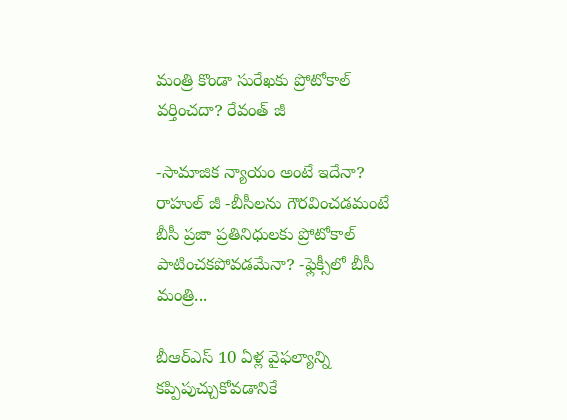మంత్రి కొండా సురేఖకు ప్రోటోకాల్ వర్తించదా? రేవంత్ జీ

-సామాజిక న్యాయం అంటే ఇదేనా? రాహుల్ జీ -బీసీలను గౌరవించడమంటే బీసీ ప్రజా ప్రతినిధులకు ప్రోటోకాల్ పాటించకపోవడమేనా? -ఫ్లెక్సీలో బీసీ మంత్రి...

బీఆర్ఎస్ 10 ఏళ్ల వైఫల్యాన్ని కప్పిపుచ్చుకోవడానికే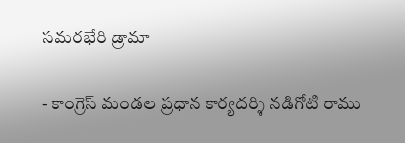సమరభేరి డ్రామా

- కాంగ్రెస్ మండల ప్రధాన కార్యదర్శి నడిగోటి రాము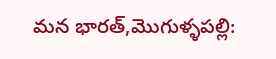మన భారత్,మొగుళ్ళపల్లి: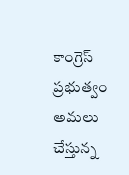కాంగ్రెస్ ప్రభుత్వం అమలు చేస్తున్న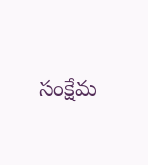సంక్షేమ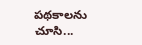పథకాలను చూసి...